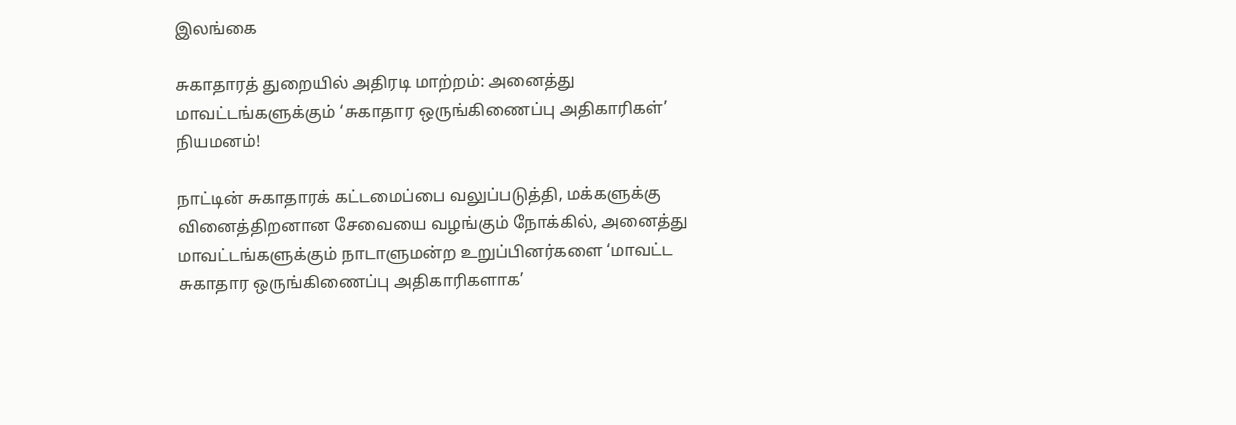இலங்கை

சுகாதாரத் துறையில் அதிரடி மாற்றம்: அனைத்து மாவட்டங்களுக்கும் ‘சுகாதார ஒருங்கிணைப்பு அதிகாரிகள்’ நியமனம்!

நாட்டின் சுகாதாரக் கட்டமைப்பை வலுப்படுத்தி, மக்களுக்கு வினைத்திறனான சேவையை வழங்கும் நோக்கில், அனைத்து மாவட்டங்களுக்கும் நாடாளுமன்ற உறுப்பினர்களை ‘மாவட்ட சுகாதார ஒருங்கிணைப்பு அதிகாரிகளாக’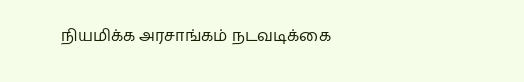நியமிக்க அரசாங்கம் நடவடிக்கை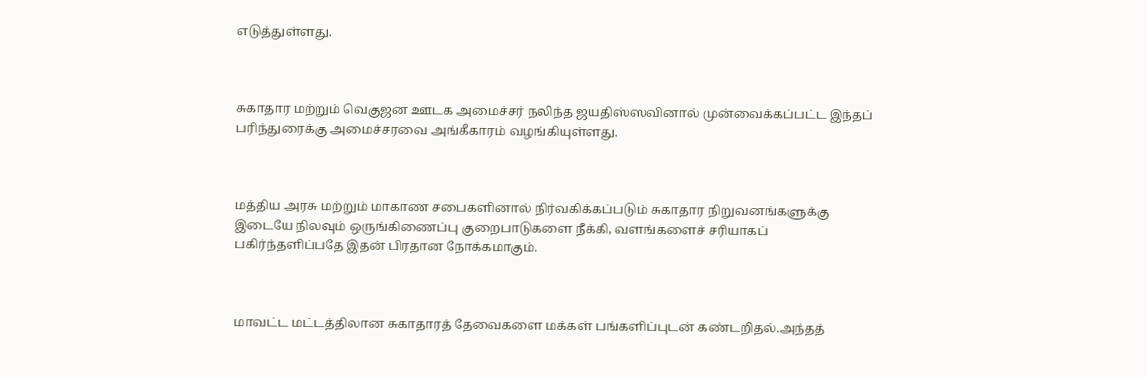எடுத்துள்ளது.



சுகாதார மற்றும் வெகுஜன ஊடக அமைச்சர் நலிந்த ஜயதிஸ்ஸவினால் முன்வைக்கப்பட்ட இந்தப் பரிந்துரைக்கு அமைச்சரவை அங்கீகாரம் வழங்கியுள்ளது.



மத்திய அரசு மற்றும் மாகாண சபைகளினால் நிர்வகிக்கப்படும் சுகாதார நிறுவனங்களுக்கு இடையே நிலவும் ஒருங்கிணைப்பு குறைபாடுகளை நீக்கி, வளங்களைச் சரியாகப் பகிர்ந்தளிப்பதே இதன் பிரதான நோக்கமாகும்.



மாவட்ட மட்டத்திலான சுகாதாரத் தேவைகளை மக்கள் பங்களிப்புடன் கண்டறிதல்.அந்தத்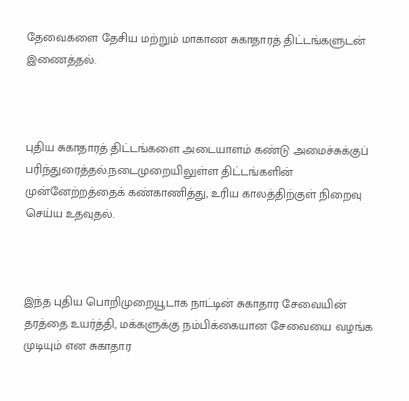தேவைகளை தேசிய மற்றும் மாகாண சுகாதாரத் திட்டங்களுடன் இணைத்தல்.



புதிய சுகாதாரத் திட்டங்களை அடையாளம் கண்டு அமைச்சுக்குப் பரிந்துரைத்தல்.நடைமுறையிலுள்ள திட்டங்களின் முன்னேற்றத்தைக் கண்காணித்து, உரிய காலத்திற்குள் நிறைவு செய்ய உதவுதல்.



இந்த புதிய பொறிமுறையூடாக நாட்டின் சுகாதார சேவையின் தரத்தை உயர்த்தி, மக்களுக்கு நம்பிக்கையான சேவையை வழங்க முடியும் என சுகாதார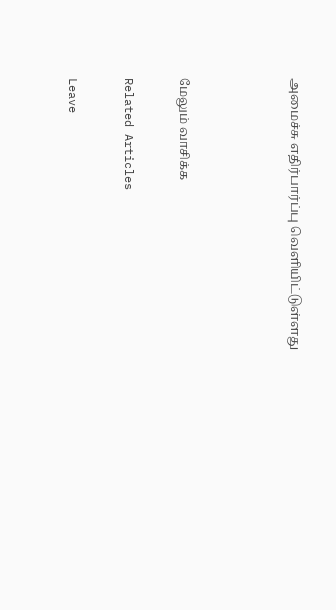அமைச்சு எதிர்பார்ப்பு வெளியிட்டுள்ளது



மேலும் வாசிக்க

Related Articles

Leave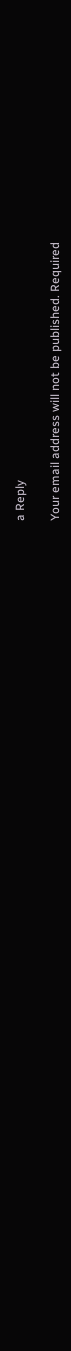a Reply

Your email address will not be published. Required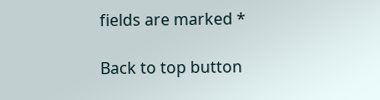fields are marked *

Back to top button